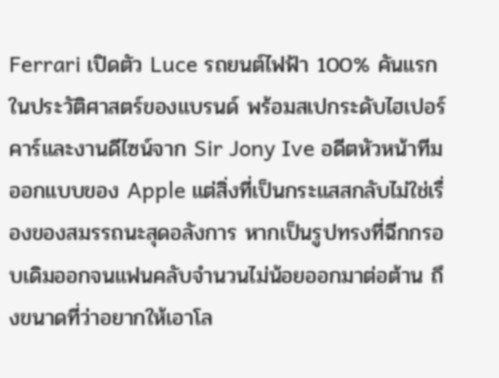Ferrari เปิดตัว Luce รถยนต์ไฟฟ้า 100% คันแรกในประวัติศาสตร์ของแบรนด์ พร้อมสเปกระดับไฮเปอร์คาร์และงานดีไซน์จาก Sir Jony Ive อดีตหัวหน้าทีมออกแบบของ Apple แต่สิ่งที่เป็นกระแสสกลับไม่ใช่เรื่องของสมรรถนะสุดอลังการ หากเป็นรูปทรงที่ฉีกกรอบเดิมออกจนแฟนคลับจำนวนไม่น้อยออกมาต่อต้าน ถึงขนาดที่ว่าอยากให้เอาโล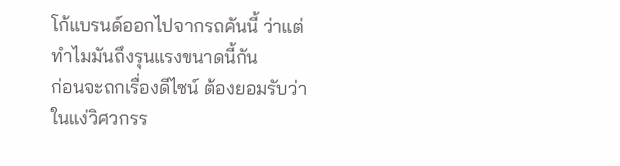โก้แบรนด์ออกไปจากรถคันนี้ ว่าแต่ทำไมมันถึงรุนแรงขนาดนี้กัน
ก่อนจะถกเรื่องดีไซน์ ต้องยอมรับว่าในแง่วิศวกรร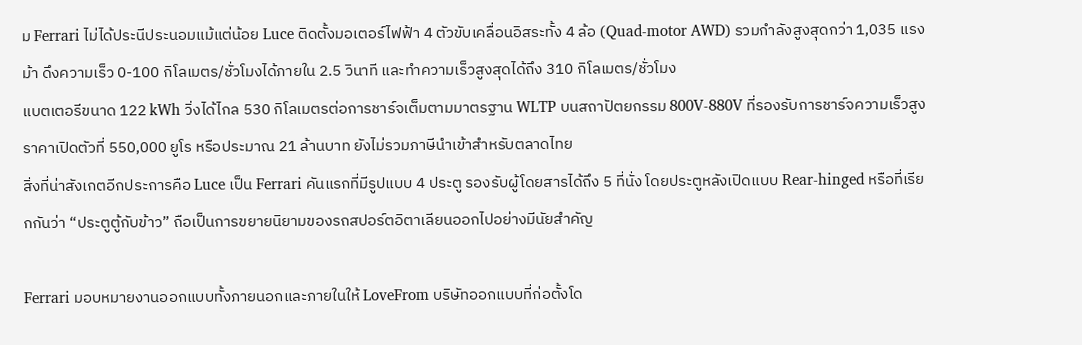ม Ferrari ไม่ได้ประนีประนอมแม้แต่น้อย Luce ติดตั้งมอเตอร์ไฟฟ้า 4 ตัวขับเคลื่อนอิสระทั้ง 4 ล้อ (Quad-motor AWD) รวมกำลังสูงสุดกว่า 1,035 แรงม้า ดึงความเร็ว 0-100 กิโลเมตร/ชั่วโมงได้ภายใน 2.5 วินาที และทำความเร็วสูงสุดได้ถึง 310 กิโลเมตร/ชั่วโมง
แบตเตอรีขนาด 122 kWh วิ่งได้ไกล 530 กิโลเมตรต่อการชาร์จเต็มตามมาตรฐาน WLTP บนสถาปัตยกรรม 800V-880V ที่รองรับการชาร์จความเร็วสูง ราคาเปิดตัวที่ 550,000 ยูโร หรือประมาณ 21 ล้านบาท ยังไม่รวมภาษีนำเข้าสำหรับตลาดไทย
สิ่งที่น่าสังเกตอีกประการคือ Luce เป็น Ferrari คันแรกที่มีรูปแบบ 4 ประตู รองรับผู้โดยสารได้ถึง 5 ที่นั่ง โดยประตูหลังเปิดแบบ Rear-hinged หรือที่เรียกกันว่า “ประตูตู้กับข้าว” ถือเป็นการขยายนิยามของรถสปอร์ตอิตาเลียนออกไปอย่างมีนัยสำคัญ

Ferrari มอบหมายงานออกแบบทั้งภายนอกและภายในให้ LoveFrom บริษัทออกแบบที่ก่อตั้งโด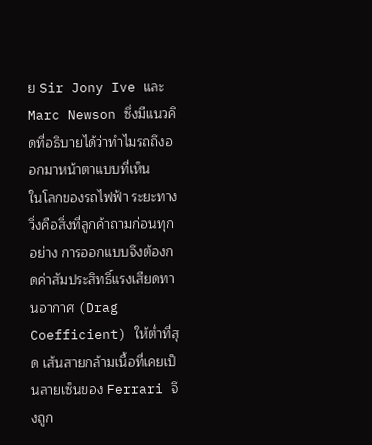ย Sir Jony Ive และ Marc Newson ซึ่งมีแนวคิดที่อธิบายได้ว่าทำไมรถถึงออกมาหน้าตาแบบที่เห็น
ในโลกของรถไฟฟ้า ระยะทางวิ่งคือสิ่งที่ลูกค้าถามก่อนทุกอย่าง การออกแบบจึงต้องกดค่าสัมประสิทธิ์แรงเสียดทานอากาศ (Drag Coefficient) ให้ต่ำที่สุด เส้นสายกล้ามเนื้อที่เคยเป็นลายเซ็นของ Ferrari จึงถูก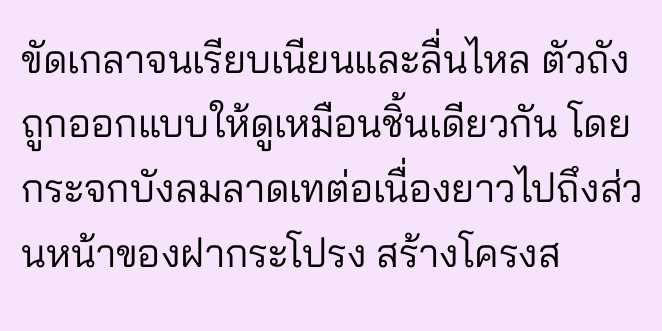ขัดเกลาจนเรียบเนียนและลื่นไหล ตัวถังถูกออกแบบให้ดูเหมือนชิ้นเดียวกัน โดยกระจกบังลมลาดเทต่อเนื่องยาวไปถึงส่วนหน้าของฝากระโปรง สร้างโครงส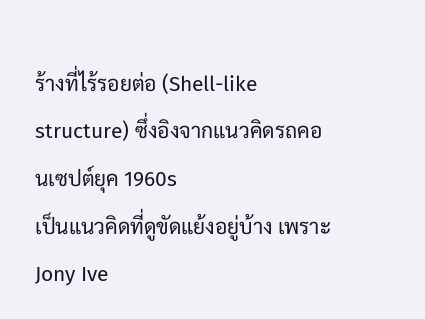ร้างที่ไร้รอยต่อ (Shell-like structure) ซึ่งอิงจากแนวคิดรถคอนเซปต์ยุค 1960s
เป็นแนวคิดที่ดูขัดแย้งอยู่บ้าง เพราะ Jony Ive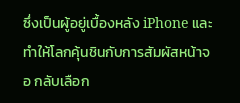ซึ่งเป็นผู้อยู่เบื้องหลัง iPhone และทำให้โลกคุ้นชินกับการสัมผัสหน้าจอ กลับเลือก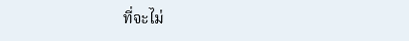ที่จะไม่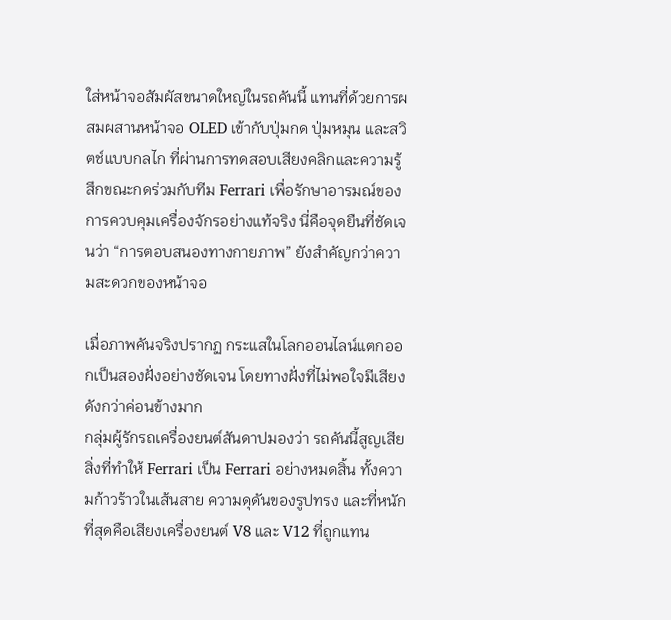ใส่หน้าจอสัมผัสขนาดใหญ่ในรถคันนี้ แทนที่ด้วยการผสมผสานหน้าจอ OLED เข้ากับปุ่มกด ปุ่มหมุน และสวิตช์แบบกลไก ที่ผ่านการทดสอบเสียงคลิกและความรู้สึกขณะกดร่วมกับทีม Ferrari เพื่อรักษาอารมณ์ของการควบคุมเครื่องจักรอย่างแท้จริง นี่คือจุดยืนที่ชัดเจนว่า “การตอบสนองทางกายภาพ” ยังสำคัญกว่าความสะดวกของหน้าจอ

เมื่อภาพคันจริงปรากฏ กระแสในโลกออนไลน์แตกออกเป็นสองฝั่งอย่างชัดเจน โดยทางฝั่งที่ไม่พอใจมีเสียงดังกว่าค่อนข้างมาก
กลุ่มผู้รักรถเครื่องยนต์สันดาปมองว่า รถคันนี้สูญเสียสิ่งที่ทำให้ Ferrari เป็น Ferrari อย่างหมดสิ้น ทั้งความก้าวร้าวในเส้นสาย ความดุดันของรูปทรง และที่หนักที่สุดคือเสียงเครื่องยนต์ V8 และ V12 ที่ถูกแทน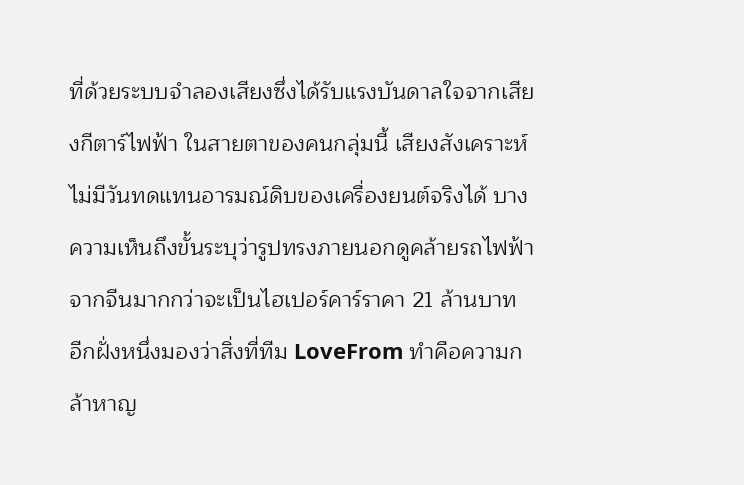ที่ด้วยระบบจำลองเสียงซึ่งได้รับแรงบันดาลใจจากเสียงกีตาร์ไฟฟ้า ในสายตาของคนกลุ่มนี้ เสียงสังเคราะห์ไม่มีวันทดแทนอารมณ์ดิบของเครื่องยนต์จริงได้ บางความเห็นถึงขั้นระบุว่ารูปทรงภายนอกดูคล้ายรถไฟฟ้าจากจีนมากกว่าจะเป็นไฮเปอร์คาร์ราคา 21 ล้านบาท
อีกฝั่งหนึ่งมองว่าสิ่งที่ทีม LoveFrom ทำคือความกล้าหาญ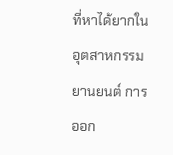ที่หาได้ยากในอุตสาหกรรมยานยนต์ การออก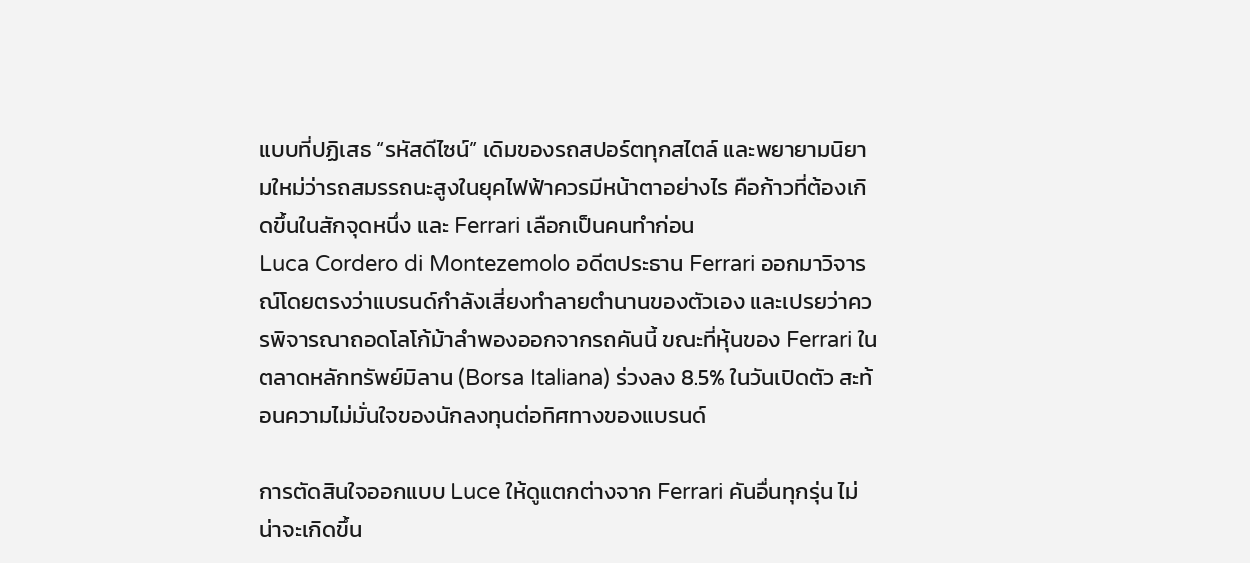แบบที่ปฏิเสธ “รหัสดีไซน์” เดิมของรถสปอร์ตทุกสไตล์ และพยายามนิยามใหม่ว่ารถสมรรถนะสูงในยุคไฟฟ้าควรมีหน้าตาอย่างไร คือก้าวที่ต้องเกิดขึ้นในสักจุดหนึ่ง และ Ferrari เลือกเป็นคนทำก่อน
Luca Cordero di Montezemolo อดีตประธาน Ferrari ออกมาวิจารณ์โดยตรงว่าแบรนด์กำลังเสี่ยงทำลายตำนานของตัวเอง และเปรยว่าควรพิจารณาถอดโลโก้ม้าลำพองออกจากรถคันนี้ ขณะที่หุ้นของ Ferrari ในตลาดหลักทรัพย์มิลาน (Borsa Italiana) ร่วงลง 8.5% ในวันเปิดตัว สะท้อนความไม่มั่นใจของนักลงทุนต่อทิศทางของแบรนด์

การตัดสินใจออกแบบ Luce ให้ดูแตกต่างจาก Ferrari คันอื่นทุกรุ่น ไม่น่าจะเกิดขึ้น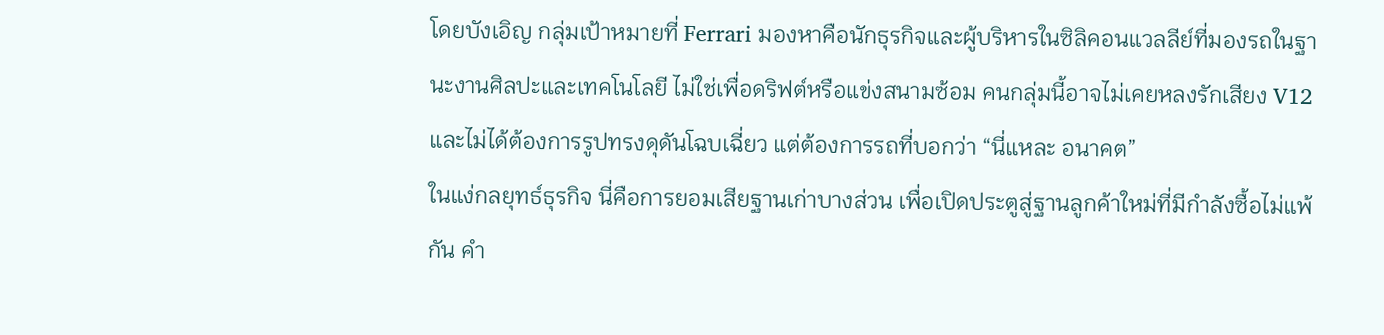โดยบังเอิญ กลุ่มเป้าหมายที่ Ferrari มองหาคือนักธุรกิจและผู้บริหารในซิลิคอนแวลลีย์ที่มองรถในฐานะงานศิลปะและเทคโนโลยี ไม่ใช่เพื่อดริฟต์หรือแข่งสนามซ้อม คนกลุ่มนี้อาจไม่เคยหลงรักเสียง V12 และไม่ได้ต้องการรูปทรงดุดันโฉบเฉี่ยว แต่ต้องการรถที่บอกว่า “นี่แหละ อนาคต”
ในแง่กลยุทธ์ธุรกิจ นี่คือการยอมเสียฐานเก่าบางส่วน เพื่อเปิดประตูสู่ฐานลูกค้าใหม่ที่มีกำลังซื้อไม่แพ้กัน คำ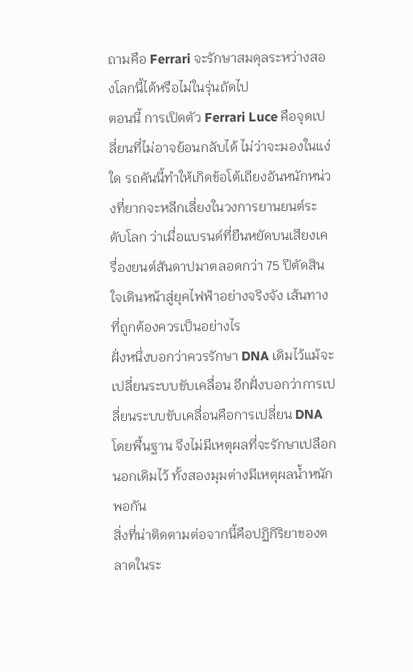ถามคือ Ferrari จะรักษาสมดุลระหว่างสองโลกนี้ได้หรือไม่ในรุ่นถัดไป
ตอนนี้ การเปิดตัว Ferrari Luce คือจุดเปลี่ยนที่ไม่อาจย้อนกลับได้ ไม่ว่าจะมองในแง่ใด รถคันนี้ทำให้เกิดข้อโต้เถียงอันหนักหน่วงที่ยากจะหลีกเลี่ยงในวงการยานยนต์ระดับโลก ว่าเมื่อแบรนด์ที่ยืนหยัดบนเสียงเครื่องยนต์สันดาปมาตลอดกว่า 75 ปีตัดสินใจเดินหน้าสู่ยุคไฟฟ้าอย่างจริงจัง เส้นทางที่ถูกต้องควรเป็นอย่างไร
ฝั่งหนึ่งบอกว่าควรรักษา DNA เดิมไว้แม้จะเปลี่ยนระบบขับเคลื่อน อีกฝั่งบอกว่าการเปลี่ยนระบบขับเคลื่อนคือการเปลี่ยน DNA โดยพื้นฐาน จึงไม่มีเหตุผลที่จะรักษาเปลือกนอกเดิมไว้ ทั้งสองมุมต่างมีเหตุผลน้ำหนักพอกัน
สิ่งที่น่าติดตามต่อจากนี้คือปฏิกิริยาของตลาดในระ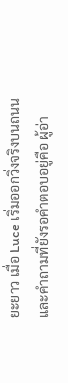ยะยาว เมื่อ Luce เริ่มออกวิ่งจริงบนถนน และคำถามที่ยังรอคำตอบอยู่คือ ผู้อ่า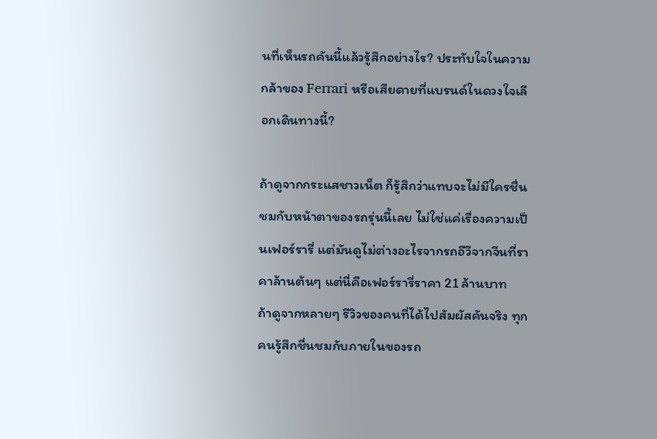นที่เห็นรถคันนี้แล้วรู้สึกอย่างไร? ประทับใจในความกล้าของ Ferrari หรือเสียดายที่แบรนด์ในดวงใจเลือกเดินทางนี้?

ถ้าดูจากกระแสชาวเน็ต ก็รู้สึกว่าแทบจะไม่มีใครชื่นชมกับหน้าตาของรถรุ่นนี้เลย ไม่ใช่แค่เรื่องความเป็นเฟอร์รารี่ แต่มันดูไม่ต่างอะไรจากรถอีวีจากจีนที่ราคาล้านต้นๆ แต่นี่คือเฟอร์รารี่ราคา 21 ล้านบาท
ถ้าดูจากหลายๆ รีวิวของคนที่ได้ไปสัมผัสคันจริง ทุกคนรู้สึกชื่นชมกับภายในของรถ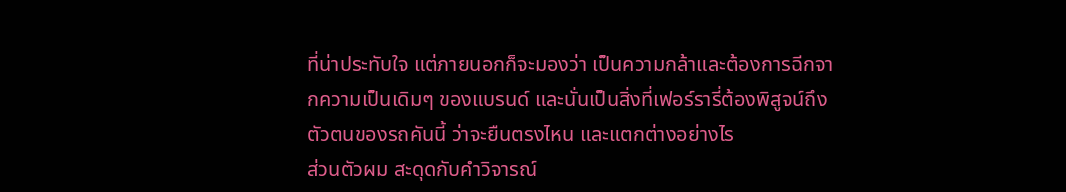ที่น่าประทับใจ แต่ภายนอกก็จะมองว่า เป็นความกล้าและต้องการฉีกจากความเป็นเดิมๆ ของแบรนด์ และนั่นเป็นสิ่งที่เฟอร์รารี่ต้องพิสูจน์ถึงตัวตนของรถคันนี้ ว่าจะยืนตรงไหน และแตกต่างอย่างไร
ส่วนตัวผม สะดุดกับคำวิจารณ์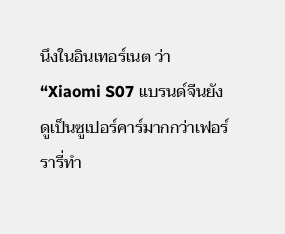นึงในอินเทอร์เนต ว่า “Xiaomi S07 แบรนด์จีนยังดูเป็นซูเปอร์คาร์มากกว่าเฟอร์รารี่ทำ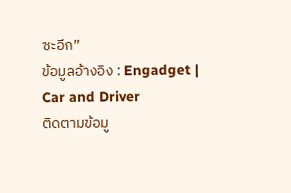ซะอีก”
ข้อมูลอ้างอิง : Engadget | Car and Driver
ติดตามข้อมู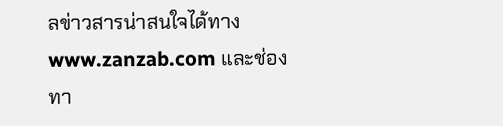ลข่าวสารน่าสนใจได้ทาง www.zanzab.com และช่องทา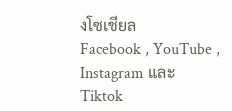งโซเชียล
Facebook , YouTube , Instagram และ Tiktok